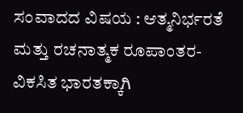ಸಂವಾದದ ವಿಷಯ : ಆತ್ಮನಿರ್ಭರತೆ ಮತ್ತು ರಚನಾತ್ಮಕ ರೂಪಾಂತರ- ವಿಕಸಿತ ಭಾರತಕ್ಕಾಗಿ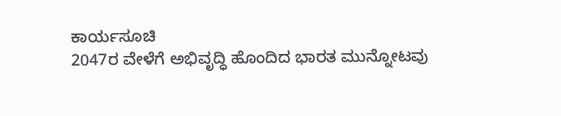ಕಾರ್ಯಸೂಚಿ
2047ರ ವೇಳೆಗೆ ಅಭಿವೃದ್ಧಿ ಹೊಂದಿದ ಭಾರತ ಮುನ್ನೋಟವು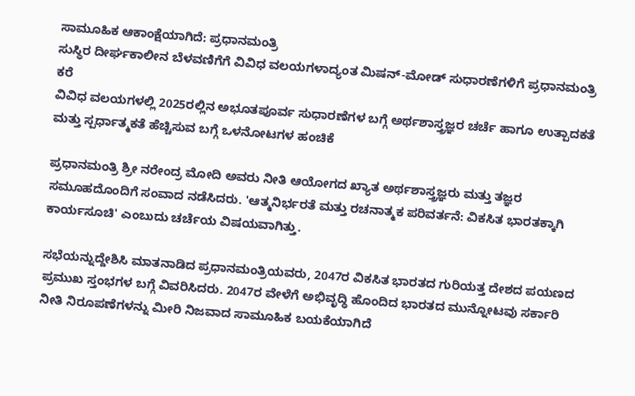ಸಾಮೂಹಿಕ ಆಕಾಂಕ್ಷೆಯಾಗಿದೆ: ಪ್ರಧಾನಮಂತ್ರಿ
ಸುಸ್ಥಿರ ದೀರ್ಘಕಾಲೀನ ಬೆಳವಣಿಗೆಗೆ ವಿವಿಧ ವಲಯಗಳಾದ್ಯಂತ ಮಿಷನ್-ಮೋಡ್ ಸುಧಾರಣೆಗಳಿಗೆ ಪ್ರಧಾನಮಂತ್ರಿ ಕರೆ
ವಿವಿಧ ವಲಯಗಳಲ್ಲಿ 2025ರಲ್ಲಿನ ಅಭೂತಪೂರ್ವ ಸುಧಾರಣೆಗಳ ಬಗ್ಗೆ ಅರ್ಥಶಾಸ್ತ್ರಜ್ಞರ ಚರ್ಚೆ ಹಾಗೂ ಉತ್ಪಾದಕತೆ ಮತ್ತು ಸ್ಪರ್ಧಾತ್ಮಕತೆ ಹೆಚ್ಚಿಸುವ ಬಗ್ಗೆ ಒಳನೋಟಗಳ ಹಂಚಿಕೆ

ಪ್ರಧಾನಮಂತ್ರಿ ಶ್ರೀ ನರೇಂದ್ರ ಮೋದಿ ಅವರು ನೀತಿ ಆಯೋಗದ ಖ್ಯಾತ ಅರ್ಥಶಾಸ್ತ್ರಜ್ಞರು ಮತ್ತು ತಜ್ಞರ ಸಮೂಹದೊಂದಿಗೆ ಸಂವಾದ ನಡೆಸಿದರು. 'ಆತ್ಮನಿರ್ಭರತೆ ಮತ್ತು ರಚನಾತ್ಮಕ ಪರಿವರ್ತನೆ: ವಿಕಸಿತ ಭಾರತಕ್ಕಾಗಿ ಕಾರ್ಯಸೂಚಿ' ಎಂಬುದು ಚರ್ಚೆಯ ವಿಷಯವಾಗಿತ್ತು.

ಸಭೆಯನ್ನುದ್ದೇಶಿಸಿ ಮಾತನಾಡಿದ ಪ್ರಧಾನಮಂತ್ರಿಯವರು, 2047ರ ವಿಕಸಿತ ಭಾರತದ ಗುರಿಯತ್ತ ದೇಶದ ಪಯಣದ ಪ್ರಮುಖ ಸ್ತಂಭಗಳ ಬಗ್ಗೆ ವಿವರಿಸಿದರು. 2047ರ ವೇಳೆಗೆ ಅಭಿವೃದ್ಧಿ ಹೊಂದಿದ ಭಾರತದ ಮುನ್ನೋಟವು ಸರ್ಕಾರಿ ನೀತಿ ನಿರೂಪಣೆಗಳನ್ನು ಮೀರಿ ನಿಜವಾದ ಸಾಮೂಹಿಕ ಬಯಕೆಯಾಗಿದೆ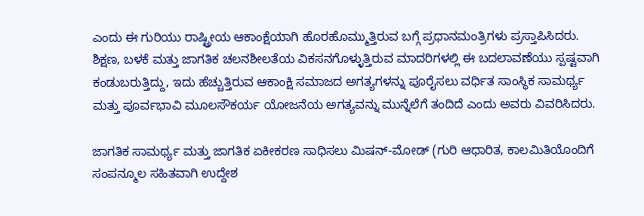ಎಂದು ಈ ಗುರಿಯು ರಾಷ್ಟ್ರೀಯ ಆಕಾಂಕ್ಷೆಯಾಗಿ ಹೊರಹೊಮ್ಮುತ್ತಿರುವ ಬಗ್ಗೆ ಪ್ರಧಾನಮಂತ್ರಿಗಳು ಪ್ರಸ್ತಾಪಿಸಿದರು. ಶಿಕ್ಷಣ, ಬಳಕೆ ಮತ್ತು ಜಾಗತಿಕ ಚಲನಶೀಲತೆಯ ವಿಕಸನಗೊಳ್ಳುತ್ತಿರುವ ಮಾದರಿಗಳಲ್ಲಿ ಈ ಬದಲಾವಣೆಯು ಸ್ಪಷ್ಟವಾಗಿ ಕಂಡುಬರುತ್ತಿದ್ದು, ಇದು ಹೆಚ್ಚುತ್ತಿರುವ ಆಕಾಂಕ್ಷಿ ಸಮಾಜದ ಅಗತ್ಯಗಳನ್ನು ಪೂರೈಸಲು ವರ್ಧಿತ ಸಾಂಸ್ಥಿಕ ಸಾಮರ್ಥ್ಯ ಮತ್ತು ಪೂರ್ವಭಾವಿ ಮೂಲಸೌಕರ್ಯ ಯೋಜನೆಯ ಅಗತ್ಯವನ್ನು ಮುನ್ನೆಲೆಗೆ ತಂದಿದೆ ಎಂದು ಅವರು ವಿವರಿಸಿದರು.

ಜಾಗತಿಕ ಸಾಮರ್ಥ್ಯ ಮತ್ತು ಜಾಗತಿಕ ಏಕೀಕರಣ ಸಾಧಿಸಲು ಮಿಷನ್-ಮೋಡ್ (ಗುರಿ ಆಧಾರಿತ, ಕಾಲಮಿತಿಯೊಂದಿಗೆ ಸಂಪನ್ಮೂಲ ಸಹಿತವಾಗಿ ಉದ್ದೇಶ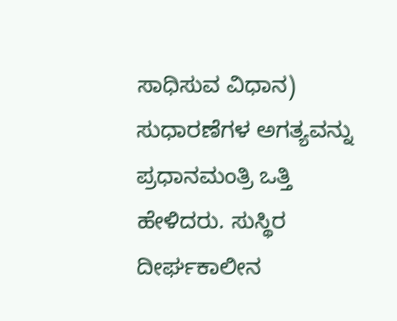ಸಾಧಿಸುವ ವಿಧಾನ) ಸುಧಾರಣೆಗಳ ಅಗತ್ಯವನ್ನು ಪ್ರಧಾನಮಂತ್ರಿ ಒತ್ತಿ ಹೇಳಿದರು. ಸುಸ್ಥಿರ ದೀರ್ಘಕಾಲೀನ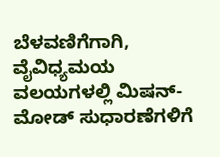ಬೆಳವಣಿಗೆಗಾಗಿ, ವೈವಿಧ್ಯಮಯ ವಲಯಗಳಲ್ಲಿ ಮಿಷನ್-ಮೋಡ್ ಸುಧಾರಣೆಗಳಿಗೆ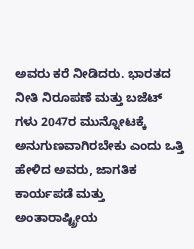ಅವರು ಕರೆ ನೀಡಿದರು. ಭಾರತದ ನೀತಿ ನಿರೂಪಣೆ ಮತ್ತು ಬಜೆಟ್ ಗಳು 2047ರ ಮುನ್ನೋಟಕ್ಕೆ ಅನುಗುಣವಾಗಿರಬೇಕು ಎಂದು ಒತ್ತಿ ಹೇಳಿದ ಅವರು, ಜಾಗತಿಕ ಕಾರ್ಯಪಡೆ ಮತ್ತು ಅಂತಾರಾಷ್ಟ್ರೀಯ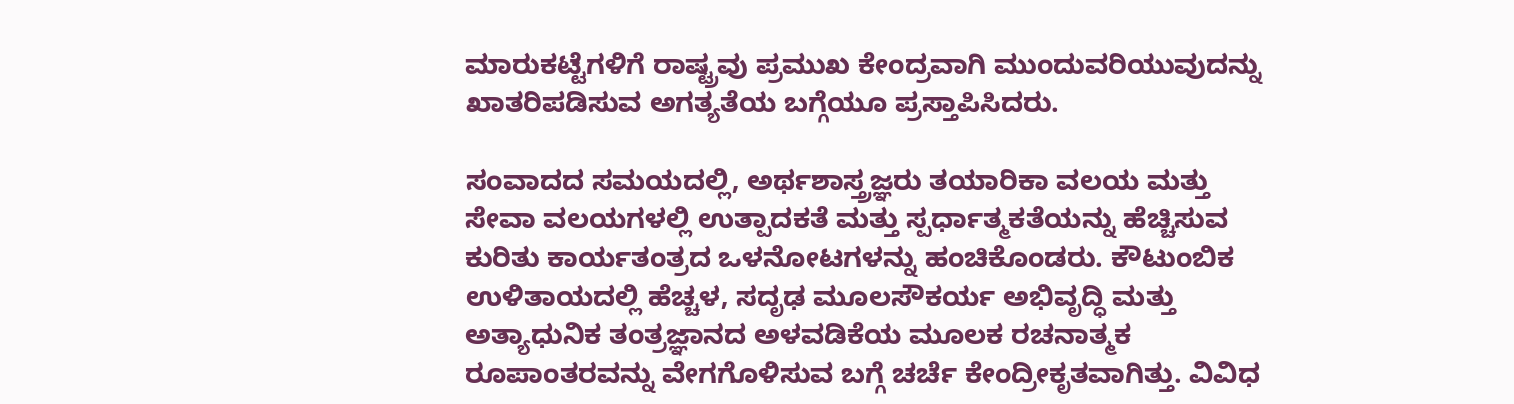ಮಾರುಕಟ್ಟೆಗಳಿಗೆ ರಾಷ್ಟ್ರವು ಪ್ರಮುಖ ಕೇಂದ್ರವಾಗಿ ಮುಂದುವರಿಯುವುದನ್ನು ಖಾತರಿಪಡಿಸುವ ಅಗತ್ಯತೆಯ ಬಗ್ಗೆಯೂ ಪ್ರಸ್ತಾಪಿಸಿದರು.

ಸಂವಾದದ ಸಮಯದಲ್ಲಿ, ಅರ್ಥಶಾಸ್ತ್ರಜ್ಞರು ತಯಾರಿಕಾ ವಲಯ ಮತ್ತು ಸೇವಾ ವಲಯಗಳಲ್ಲಿ ಉತ್ಪಾದಕತೆ ಮತ್ತು ಸ್ಪರ್ಧಾತ್ಮಕತೆಯನ್ನು ಹೆಚ್ಚಿಸುವ ಕುರಿತು ಕಾರ್ಯತಂತ್ರದ ಒಳನೋಟಗಳನ್ನು ಹಂಚಿಕೊಂಡರು. ಕೌಟುಂಬಿಕ ಉಳಿತಾಯದಲ್ಲಿ ಹೆಚ್ಚಳ, ಸದೃಢ ಮೂಲಸೌಕರ್ಯ ಅಭಿವೃದ್ಧಿ ಮತ್ತು ಅತ್ಯಾಧುನಿಕ ತಂತ್ರಜ್ಞಾನದ ಅಳವಡಿಕೆಯ ಮೂಲಕ ರಚನಾತ್ಮಕ ರೂಪಾಂತರವನ್ನು ವೇಗಗೊಳಿಸುವ ಬಗ್ಗೆ ಚರ್ಚೆ ಕೇಂದ್ರೀಕೃತವಾಗಿತ್ತು. ವಿವಿಧ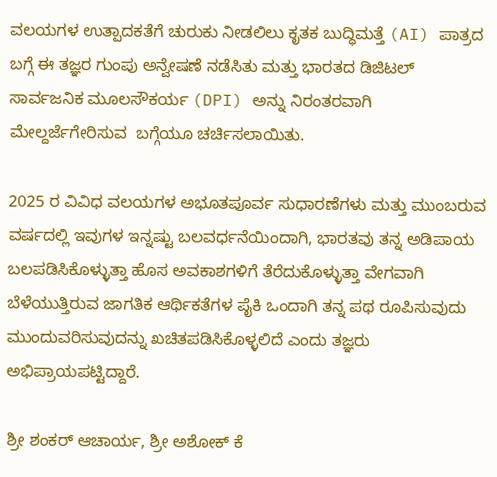ವಲಯಗಳ ಉತ್ಪಾದಕತೆಗೆ ಚುರುಕು ನೀಡಲಿಲು ಕೃತಕ ಬುದ್ಧಿಮತ್ತೆ (AI) ಪಾತ್ರದ ಬಗ್ಗೆ ಈ ತಜ್ಞರ ಗುಂಪು ಅನ್ವೇಷಣೆ ನಡೆಸಿತು ಮತ್ತು ಭಾರತದ ಡಿಜಿಟಲ್ ಸಾರ್ವಜನಿಕ ಮೂಲಸೌಕರ್ಯ (DPI) ಅನ್ನು ನಿರಂತರವಾಗಿ ಮೇಲ್ದರ್ಜೆಗೇರಿಸುವ  ಬಗ್ಗೆಯೂ ಚರ್ಚಿಸಲಾಯಿತು.

2025 ರ ವಿವಿಧ ವಲಯಗಳ ಅಭೂತಪೂರ್ವ ಸುಧಾರಣೆಗಳು ಮತ್ತು ಮುಂಬರುವ ವರ್ಷದಲ್ಲಿ ಇವುಗಳ ಇನ್ನಷ್ಟು ಬಲವರ್ಧನೆಯಿಂದಾಗಿ, ಭಾರತವು ತನ್ನ ಅಡಿಪಾಯ ಬಲಪಡಿಸಿಕೊಳ್ಳುತ್ತಾ ಹೊಸ ಅವಕಾಶಗಳಿಗೆ ತೆರೆದುಕೊಳ್ಳುತ್ತಾ ವೇಗವಾಗಿ ಬೆಳೆಯುತ್ತಿರುವ ಜಾಗತಿಕ ಆರ್ಥಿಕತೆಗಳ ಪೈಕಿ ಒಂದಾಗಿ ತನ್ನ ಪಥ ರೂಪಿಸುವುದು ಮುಂದುವರಿಸುವುದನ್ನು ಖಚಿತಪಡಿಸಿಕೊಳ್ಳಲಿದೆ ಎಂದು ತಜ್ಞರು ಅಭಿಪ್ರಾಯಪಟ್ಟಿದ್ದಾರೆ.

ಶ್ರೀ ಶಂಕರ್ ಆಚಾರ್ಯ, ಶ್ರೀ ಅಶೋಕ್ ಕೆ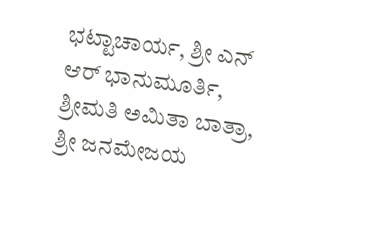ಭಟ್ಟಾಚಾರ್ಯ, ಶ್ರೀ ಎನ್ ಆರ್ ಭಾನುಮೂರ್ತಿ, ಶ್ರೀಮತಿ ಅಮಿತಾ ಬಾತ್ರಾ, ಶ್ರೀ ಜನಮೇಜಯ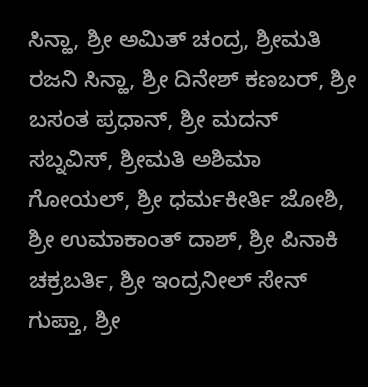ಸಿನ್ಹಾ, ಶ್ರೀ ಅಮಿತ್ ಚಂದ್ರ, ಶ್ರೀಮತಿ ರಜನಿ ಸಿನ್ಹಾ, ಶ್ರೀ ದಿನೇಶ್ ಕಣಬರ್, ಶ್ರೀ ಬಸಂತ ಪ್ರಧಾನ್, ಶ್ರೀ ಮದನ್ ಸಬ್ನವಿಸ್, ಶ್ರೀಮತಿ ಅಶಿಮಾ ಗೋಯಲ್, ಶ್ರೀ ಧರ್ಮಕೀರ್ತಿ ಜೋಶಿ, ಶ್ರೀ ಉಮಾಕಾಂತ್ ದಾಶ್, ಶ್ರೀ ಪಿನಾಕಿ ಚಕ್ರಬರ್ತಿ, ಶ್ರೀ ಇಂದ್ರನೀಲ್ ಸೇನ್ ಗುಪ್ತಾ, ಶ್ರೀ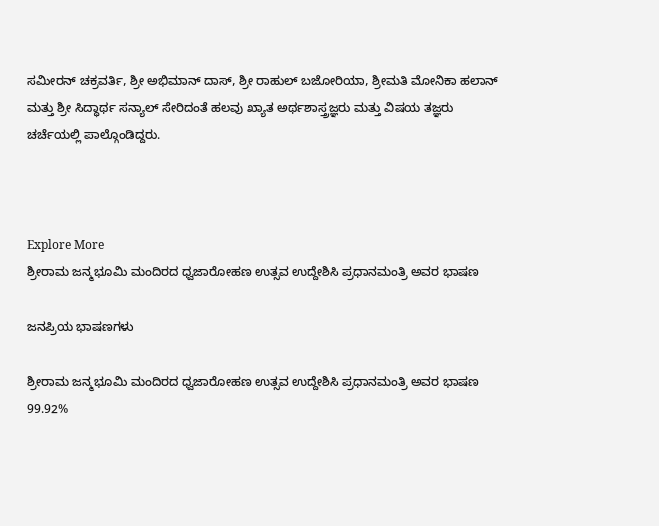ಸಮೀರನ್ ಚಕ್ರವರ್ತಿ, ಶ್ರೀ ಅಭಿಮಾನ್ ದಾಸ್, ಶ್ರೀ ರಾಹುಲ್ ಬಜೋರಿಯಾ, ಶ್ರೀಮತಿ ಮೋನಿಕಾ ಹಲಾನ್ ಮತ್ತು ಶ್ರೀ ಸಿದ್ಧಾರ್ಥ ಸನ್ಯಾಲ್ ಸೇರಿದಂತೆ ಹಲವು ಖ್ಯಾತ ಅರ್ಥಶಾಸ್ತ್ರಜ್ಞರು ಮತ್ತು ವಿಷಯ ತಜ್ಞರು ಚರ್ಚೆಯಲ್ಲಿ ಪಾಲ್ಗೊಂಡಿದ್ದರು.



Explore More
ಶ್ರೀರಾಮ ಜನ್ಮಭೂಮಿ ಮಂದಿರದ ಧ್ವಜಾರೋಹಣ ಉತ್ಸವ ಉದ್ದೇಶಿಸಿ ಪ್ರಧಾನಮಂತ್ರಿ ಅವರ ಭಾಷಣ

ಜನಪ್ರಿಯ ಭಾಷಣಗಳು

ಶ್ರೀರಾಮ ಜನ್ಮಭೂಮಿ ಮಂದಿರದ ಧ್ವಜಾರೋಹಣ ಉತ್ಸವ ಉದ್ದೇಶಿಸಿ ಪ್ರಧಾನಮಂತ್ರಿ ಅವರ ಭಾಷಣ
99.92%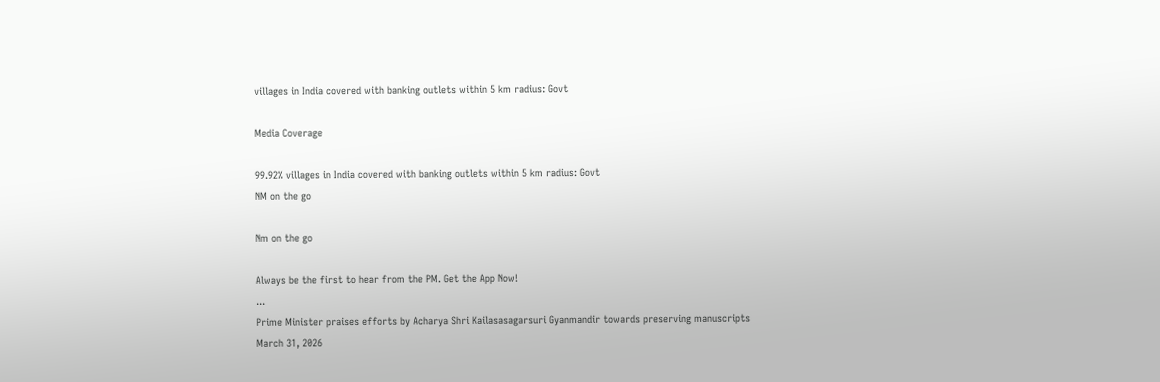villages in India covered with banking outlets within 5 km radius: Govt

Media Coverage

99.92% villages in India covered with banking outlets within 5 km radius: Govt
NM on the go

Nm on the go

Always be the first to hear from the PM. Get the App Now!
...
Prime Minister praises efforts by Acharya Shri Kailasasagarsuri Gyanmandir towards preserving manuscripts
March 31, 2026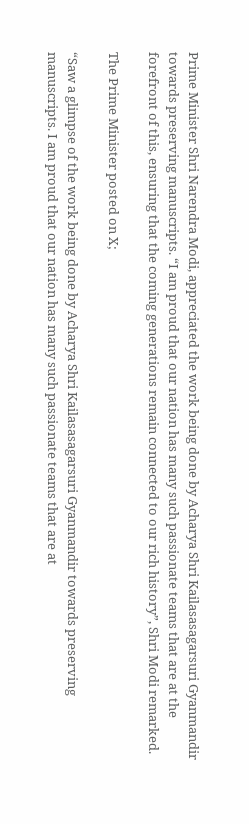Prime Minister Shri Narendra Modi, appreciated the work being done by Acharya Shri Kailasasagarsuri Gyanmandir towards preserving manuscripts. “I am proud that our nation has many such passionate teams that are at the forefront of this, ensuring that the coming generations remain connected to our rich history”, Shri Modi remarked.

The Prime Minister posted on X;

“Saw a glimpse of the work being done by Acharya Shri Kailasasagarsuri Gyanmandir towards preserving manuscripts. I am proud that our nation has many such passionate teams that are at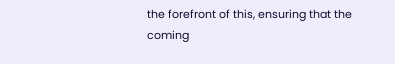the forefront of this, ensuring that the coming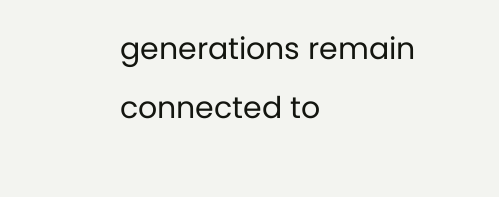generations remain connected to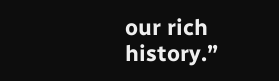our rich history.”